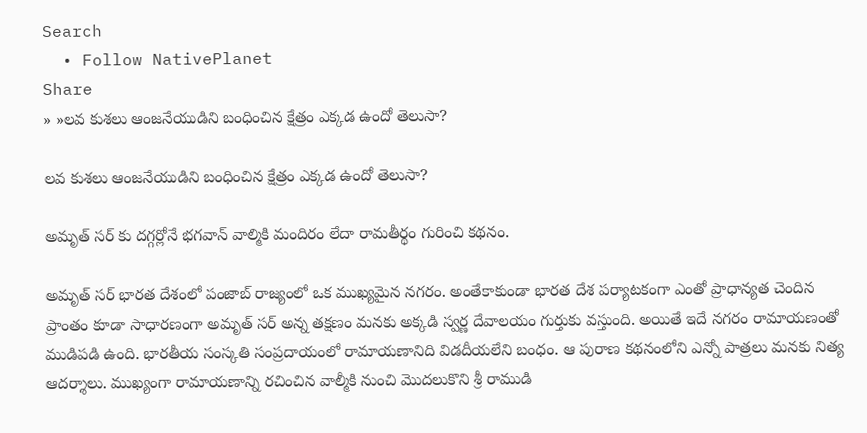Search
  • Follow NativePlanet
Share
» »లవ కుశలు ఆంజనేయుడిని బంధించిన క్షేత్రం ఎక్కడ ఉందో తెలుసా?

లవ కుశలు ఆంజనేయుడిని బంధించిన క్షేత్రం ఎక్కడ ఉందో తెలుసా?

అమృత్ సర్ కు దగ్గర్లోనే భగవాన్ వాల్మికి మందిరం లేదా రామతీర్థం గురించి కథనం.

అమృత్ సర్ భారత దేశంలో పంజాబ్ రాజ్యంలో ఒక ముఖ్యమైన నగరం. అంతేకాకుండా భారత దేశ పర్యాటకంగా ఎంతో ప్రాధాన్యత చెందిన ప్రాంతం కూడా సాధారణంగా అమృత్ సర్ అన్న తక్షణం మనకు అక్కడి స్వర్ణ దేవాలయం గుర్తుకు వస్తుంది. అయితే ఇదే నగరం రామాయణంతో ముడిపడి ఉంది. భారతీయ సంస్కతి సంప్రదాయంలో రామాయణానిది విడదీయలేని బంధం. ఆ పురాణ కథనంలోని ఎన్నో పాత్రలు మనకు నిత్య ఆదర్శాలు. ముఖ్యంగా రామాయణాన్ని రచించిన వాల్మీకి నుంచి మొదలుకొని శ్రీ రాముడి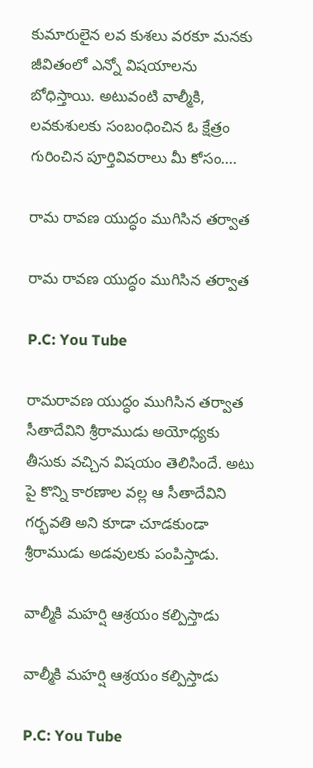కుమారులైన లవ కుశలు వరకూ మనకు జీవితంలో ఎన్నో విషయాలను బోధిస్తాయి. అటువంటి వాల్మీకి, లవకుశులకు సంబంధించిన ఓ క్షేత్రం గురించిన పూర్తివివరాలు మీ కోసం....

రామ రావణ యుద్ధం ముగిసిన తర్వాత

రామ రావణ యుద్ధం ముగిసిన తర్వాత

P.C: You Tube

రామరావణ యుద్ధం ముగిసిన తర్వాత సీతాదేవిని శ్రీరాముడు అయోధ్యకు తీసుకు వచ్చిన విషయం తెలిసిందే. అటు పై కొన్ని కారణాల వల్ల ఆ సీతాదేవిని గర్భవతి అని కూడా చూడకుండా శ్రీరాముడు అడవులకు పంపిస్తాడు.

వాల్మీకి మహర్షి ఆశ్రయం కల్పిస్తాడు

వాల్మీకి మహర్షి ఆశ్రయం కల్పిస్తాడు

P.C: You Tube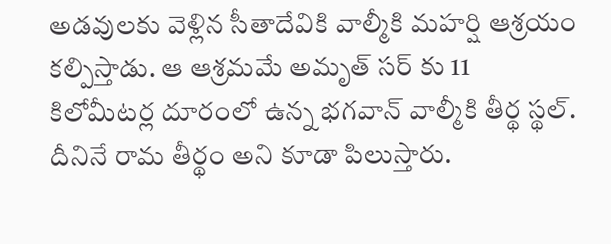అడవులకు వెళ్లిన సీతాదేవికి వాల్మీకి మహర్షి ఆశ్రయం కల్పిస్తాడు. ఆ ఆశ్రమమే అమృత్ సర్ కు 11 కిలోమీటర్ల దూరంలో ఉన్న భగవాన్ వాల్మీకి తీర్థ స్థల్. దీనినే రామ తీర్థం అని కూడా పిలుస్తారు.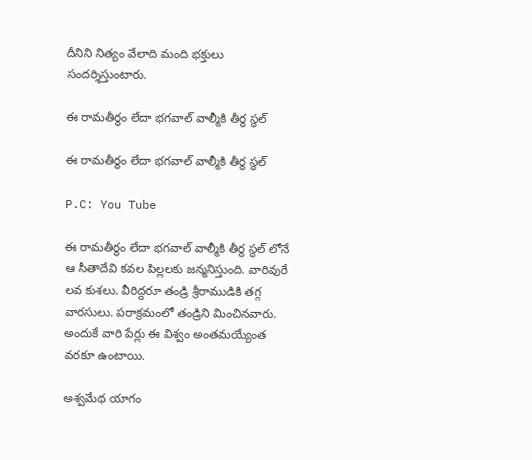దీనిని నిత్యం వేలాది మంది భక్తులు సందర్శిస్తుంటారు.

ఈ రామతీర్థం లేదా భగవాల్ వాల్మీకి తీర్థ స్థల్

ఈ రామతీర్థం లేదా భగవాల్ వాల్మీకి తీర్థ స్థల్

P.C: You Tube

ఈ రామతీర్థం లేదా భగవాల్ వాల్మీకి తీర్థ స్థల్ లోనే ఆ సీతాదేవి కవల పిల్లలకు జన్మనిస్తుంది. వారివురే లవ కుశలు. వీరిద్దరూ తండ్రి శ్రీరాముడికి తగ్గ వారసులు. పరాక్రమంలో తండ్రిని మించినవారు. అందుకే వారి పేర్లు ఈ విశ్వం అంతమయ్యేంత వరకూ ఉంటాయి.

అశ్వమేథ యాగం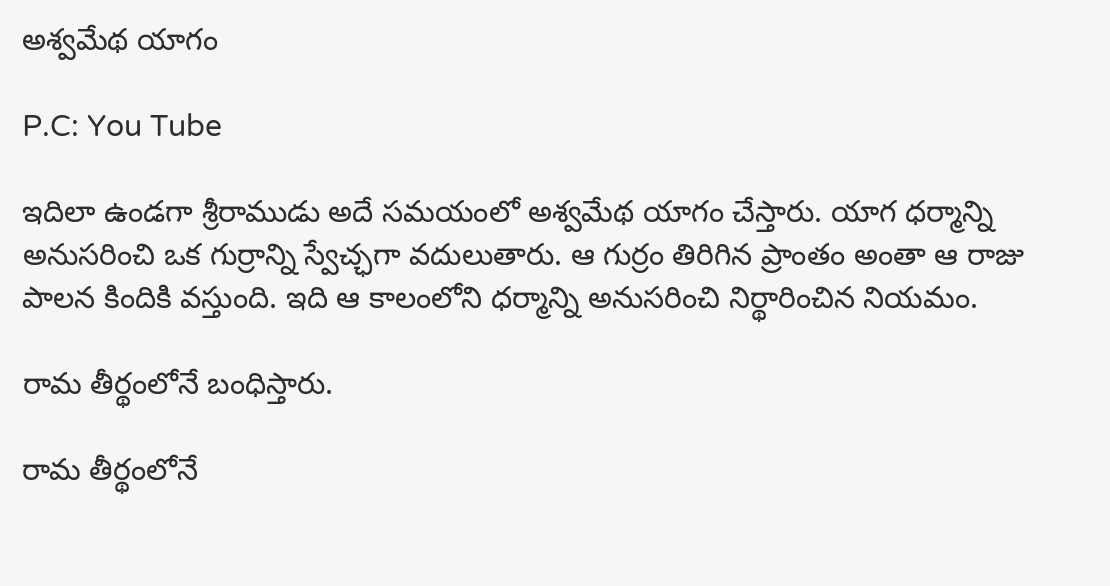అశ్వమేథ యాగం

P.C: You Tube

ఇదిలా ఉండగా శ్రీరాముడు అదే సమయంలో అశ్వమేథ యాగం చేస్తారు. యాగ ధర్మాన్ని అనుసరించి ఒక గుర్రాన్ని స్వేచ్ఛగా వదులుతారు. ఆ గుర్రం తిరిగిన ప్రాంతం అంతా ఆ రాజు పాలన కిందికి వస్తుంది. ఇది ఆ కాలంలోని ధర్మాన్ని అనుసరించి నిర్థారించిన నియమం.

రామ తీర్థంలోనే బంధిస్తారు.

రామ తీర్థంలోనే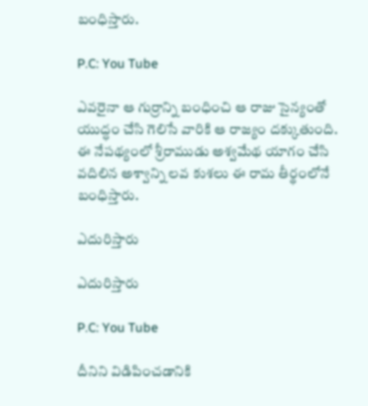బంధిస్తారు.

P.C: You Tube

ఎవరైనా ఆ గుర్రాన్ని బంధించి ఆ రాజు సైన్యంతో యుద్ధం చేసి గెలిసే వారికి ఆ రాజ్యం దక్కుతుంది. ఈ నేపథ్యంలో శ్రీరాముడు అశ్వమేథ యాగం చేసి వదిలిన అశ్వాన్ని లవ కుశలు ఈ రామ తీర్థంలోనే బంధిస్తారు.

ఎదురిస్తారు

ఎదురిస్తారు

P.C: You Tube

దీనిని విడిపించడానికి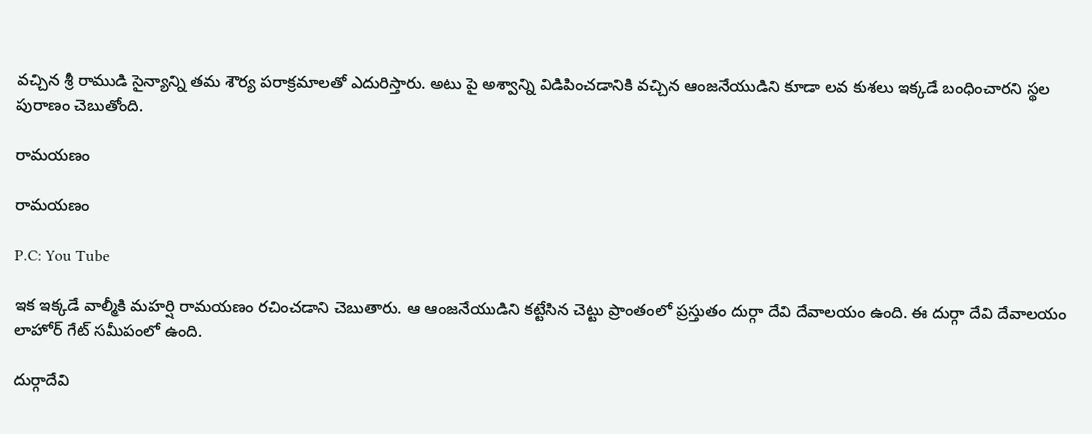వచ్చిన శ్రీ రాముడి సైన్యాన్ని తమ శౌర్య పరాక్రమాలతో ఎదురిస్తారు. అటు పై అశ్వాన్ని విడిపించడానికి వచ్చిన ఆంజనేయుడిని కూడా లవ కుశలు ఇక్కడే బంధించారని స్థల పురాణం చెబుతోంది.

రామయణం

రామయణం

P.C: You Tube

ఇక ఇక్కడే వాల్మీకి మహర్షి రామయణం రచించడాని చెబుతారు. ఆ ఆంజనేయుడిని కట్టేసిన చెట్టు ప్రాంతంలో ప్రస్తుతం దుర్గా దేవి దేవాలయం ఉంది. ఈ దుర్గా దేవి దేవాలయం లాహోర్ గేట్ సమీపంలో ఉంది.

దుర్గాదేవి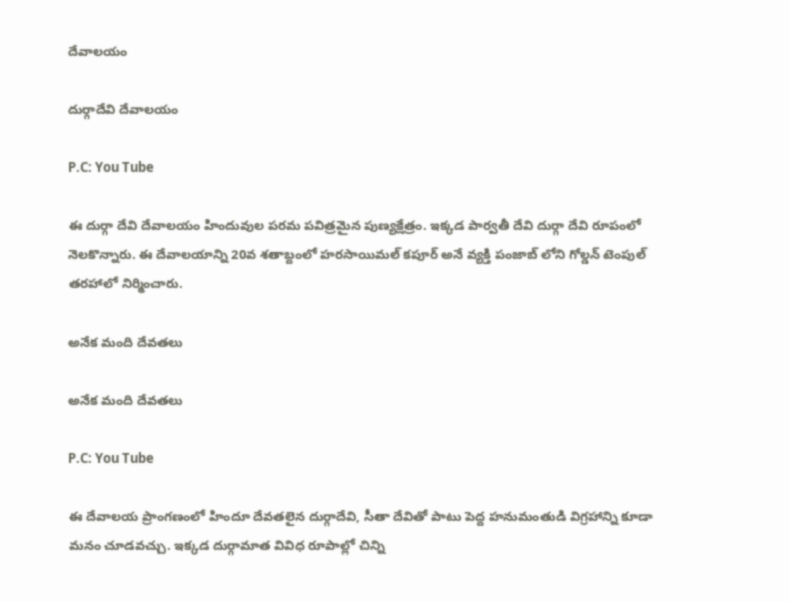దేవాలయం

దుర్గాదేవి దేవాలయం

P.C: You Tube

ఈ దుర్గా దేవి దేవాలయం హిందువుల పరమ పవిత్రమైన పుణ్యక్షేత్రం. ఇక్కడ పార్వతీ దేవి దుర్గా దేవి రూపంలో నెలకొన్నారు. ఈ దేవాలయాన్ని 20వ శతాబ్దంలో హరసాయిమల్ కపూర్ అనే వ్యక్తి పంజాబ్ లోని గోల్డన్ టెంపుల్ తరహాలో నిర్మించారు.

అనేక మంది దేవతలు

అనేక మంది దేవతలు

P.C: You Tube

ఈ దేవాలయ ప్రాంగణంలో హిందూ దేవతలైన దుర్గాదేవి, సీతా దేవితో పాటు పెద్ద హనుమంతుడి విగ్రహాన్ని కూడా మనం చూడవచ్చు. ఇక్కడ దుర్గామాత వివిధ రూపాల్లో చిన్ని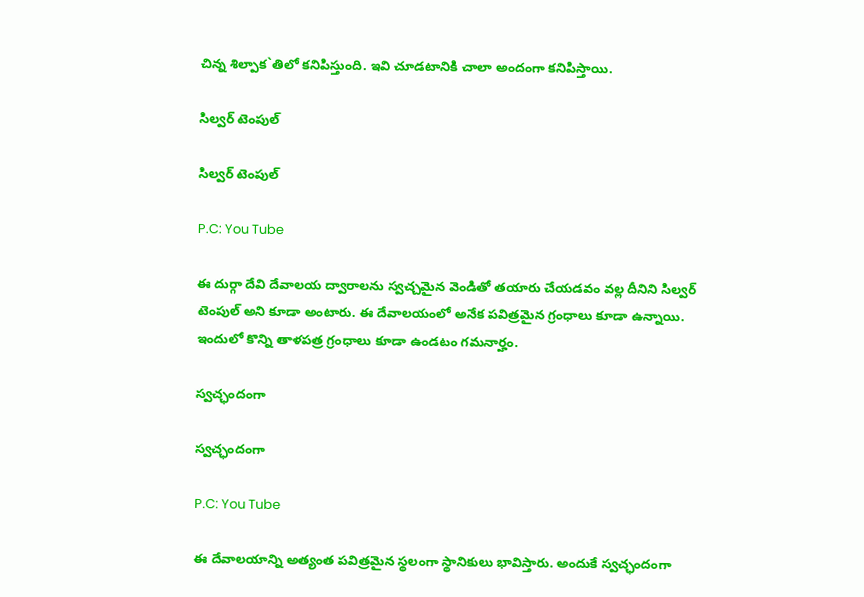చిన్న శిల్పాక`తిలో కనిపిస్తుంది. ఇవి చూడటానికి చాలా అందంగా కనిపిస్తాయి.

సిల్వర్ టెంపుల్

సిల్వర్ టెంపుల్

P.C: You Tube

ఈ దుర్గా దేవి దేవాలయ ద్వారాలను స్వచ్చమైన వెండితో తయారు చేయడవం వల్ల దీనిని సిల్వర్ టెంపుల్ అని కూడా అంటారు. ఈ దేవాలయంలో అనేక పవిత్రమైన గ్రంధాలు కూడా ఉన్నాయి. ఇందులో కొన్ని తాళపత్ర గ్రంధాలు కూడా ఉండటం గమనార్హం.

స్వచ్ఛందంగా

స్వచ్ఛందంగా

P.C: You Tube

ఈ దేవాలయాన్ని అత్యంత పవిత్రమైన స్థలంగా స్థానికులు భావిస్తారు. అందుకే స్వచ్ఛందంగా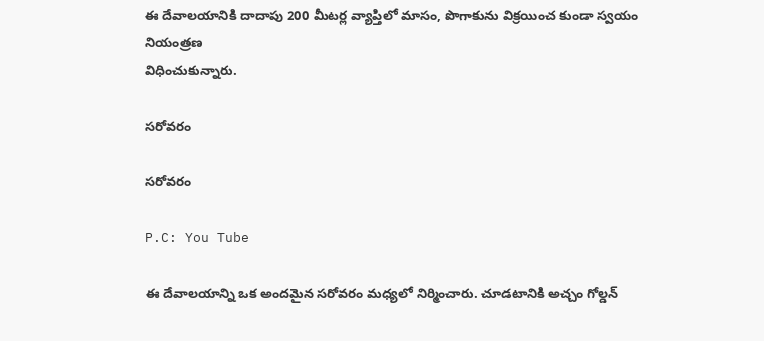ఈ దేవాలయానికి దాదాపు 200 మీటర్ల వ్యాప్తిలో మాసం, పొగాకును విక్రయించ కుండా స్వయం నియంత్రణ
విధించుకున్నారు.

సరోవరం

సరోవరం

P.C: You Tube

ఈ దేవాలయాన్ని ఒక అందమైన సరోవరం మధ్యలో నిర్మించారు. చూడటానికి అచ్చం గోల్డన్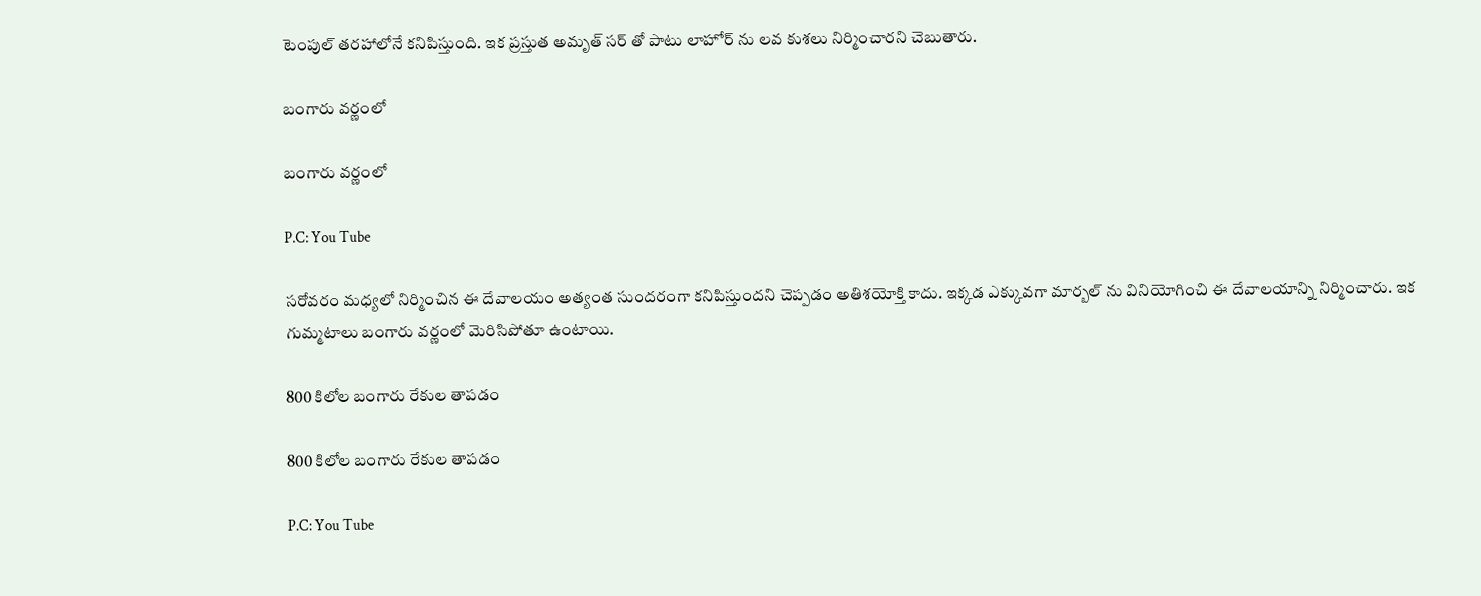టెంపుల్ తరహాలోనే కనిపిస్తుంది. ఇక ప్రస్తుత అమృత్ సర్ తో పాటు లాహోర్ ను లవ కుశలు నిర్మించారని చెబుతారు.

బంగారు వర్ణంలో

బంగారు వర్ణంలో

P.C: You Tube

సరోవరం మధ్యలో నిర్మించిన ఈ దేవాలయం అత్యంత సుందరంగా కనిపిస్తుందని చెప్పడం అతిశయోక్తి కాదు. ఇక్కడ ఎక్కువగా మార్బల్ ను వినియోగించి ఈ దేవాలయాన్ని నిర్మించారు. ఇక గుమ్మటాలు బంగారు వర్ణంలో మెరిసిపోతూ ఉంటాయి.

800 కిలోల బంగారు రేకుల తాపడం

800 కిలోల బంగారు రేకుల తాపడం

P.C: You Tube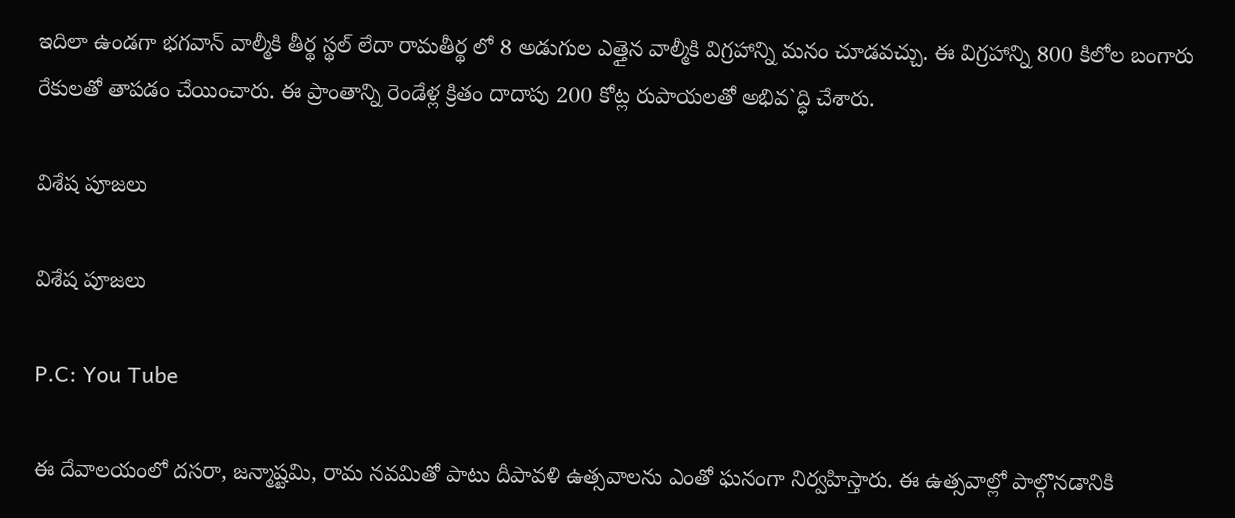ఇదిలా ఉండగా భగవాన్ వాల్మీకి తీర్థ స్థల్ లేదా రామతీర్థ లో 8 అడుగుల ఎత్తైన వాల్మీకి విగ్రహాన్ని మనం చూడవచ్చు. ఈ విగ్రహాన్ని 800 కిలోల బంగారు రేకులతో తాపడం చేయించారు. ఈ ప్రాంతాన్ని రెండేళ్ల క్రితం దాదాపు 200 కోట్ల రుపాయలతో అభివ`ద్ధి చేశారు.

విశేష పూజలు

విశేష పూజలు

P.C: You Tube

ఈ దేవాలయంలో దసరా, జన్మాష్టమి, రామ నవమితో పాటు దీపావళి ఉత్సవాలను ఎంతో ఘనంగా నిర్వహిస్తారు. ఈ ఉత్సవాల్లో పాల్గొనడానికి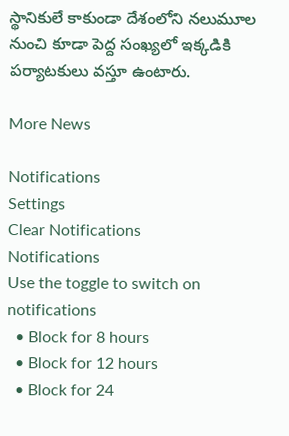స్థానికులే కాకుండా దేశంలోని నలుమూల నుంచి కూడా పెద్ద సంఖ్యలో ఇక్కడికి పర్యాటకులు వస్తూ ఉంటారు.

More News

Notifications
Settings
Clear Notifications
Notifications
Use the toggle to switch on notifications
  • Block for 8 hours
  • Block for 12 hours
  • Block for 24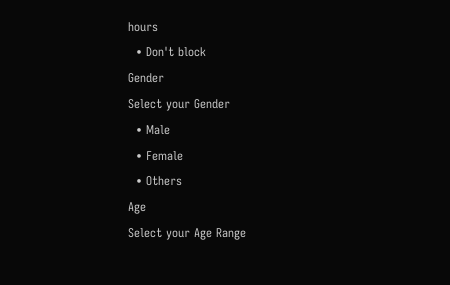hours
  • Don't block
Gender
Select your Gender
  • Male
  • Female
  • Others
Age
Select your Age Range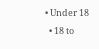• Under 18
  • 18 to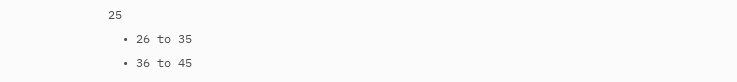25
  • 26 to 35
  • 36 to 45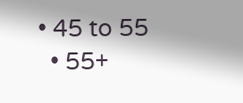• 45 to 55
  • 55+